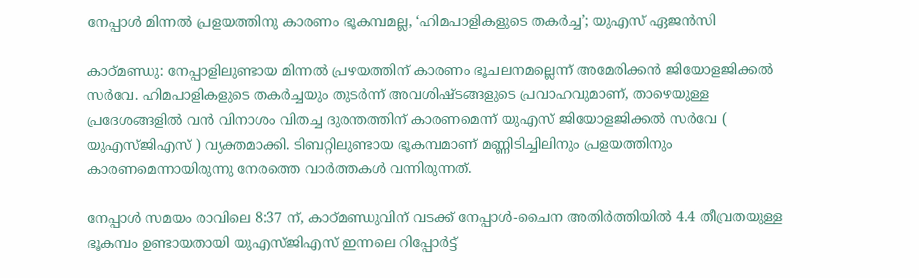നേപ്പാള്‍ മിന്നല്‍ പ്രളയത്തിനു കാരണം ഭൂകമ്പമല്ല, ‘ഹിമപാളികളുടെ തകര്‍ച്ച’; യുഎസ് ഏജന്‍സി

കാഠ്മണ്ഡു: നേപ്പാളിലുണ്ടായ മിന്നല്‍ പ്രഴയത്തിന് കാരണം ഭൂചലനമല്ലെന്ന് അമേരിക്കന്‍ ജിയോളജിക്കല്‍ സര്‍വേ. ഹിമപാളികളുടെ തകര്‍ച്ചയും തുടര്‍ന്ന് അവശിഷ്ടങ്ങളുടെ പ്രവാഹവുമാണ്, താഴെയുള്ള പ്രദേശങ്ങളില്‍ വന്‍ വിനാശം വിതച്ച ദുരന്തത്തിന് കാരണമെന്ന് യുഎസ് ജിയോളജിക്കല്‍ സര്‍വേ ( യുഎസ്ജിഎസ് ) വ്യക്തമാക്കി. ടിബറ്റിലുണ്ടായ ഭൂകമ്പമാണ് മണ്ണിടിച്ചിലിനും പ്രളയത്തിനും കാരണമെന്നായിരുന്നു നേരത്തെ വാര്‍ത്തകള്‍ വന്നിരുന്നത്.

നേപ്പാള്‍ സമയം രാവിലെ 8:37 ന്, കാഠ്മണ്ഡുവിന് വടക്ക് നേപ്പാള്‍-ചൈന അതിര്‍ത്തിയില്‍ 4.4 തീവ്രതയുള്ള ഭൂകമ്പം ഉണ്ടായതായി യുഎസ്ജിഎസ് ഇന്നലെ റിപ്പോര്‍ട്ട്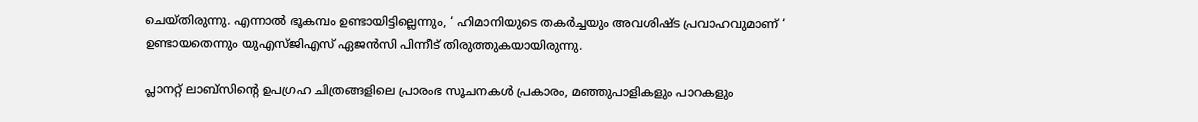ചെയ്തിരുന്നു. എന്നാല്‍ ഭൂകമ്പം ഉണ്ടായിട്ടില്ലെന്നും, ‘ ഹിമാനിയുടെ തകര്‍ച്ചയും അവശിഷ്ട പ്രവാഹവുമാണ് ‘ ഉണ്ടായതെന്നും യുഎസ്ജിഎസ് ഏജന്‍സി പിന്നീട് തിരുത്തുകയായിരുന്നു.

പ്ലാനറ്റ് ലാബ്‌സിന്റെ ഉപഗ്രഹ ചിത്രങ്ങളിലെ പ്രാരംഭ സൂചനകള്‍ പ്രകാരം, മഞ്ഞുപാളികളും പാറകളും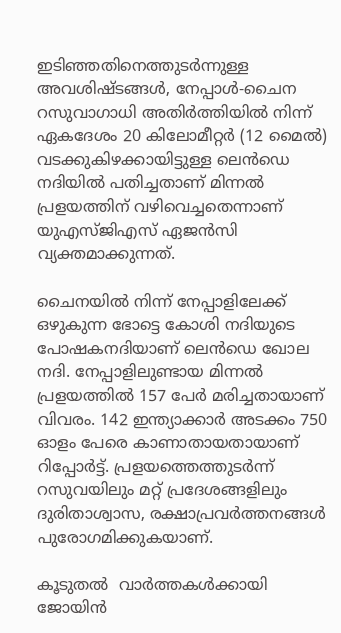ഇടിഞ്ഞതിനെത്തുടര്‍ന്നുള്ള അവശിഷ്ടങ്ങള്‍, നേപ്പാള്‍-ചൈന റസുവാഗാധി അതിര്‍ത്തിയില്‍ നിന്ന് ഏകദേശം 20 കിലോമീറ്റര്‍ (12 മൈല്‍) വടക്കുകിഴക്കായിട്ടുള്ള ലെന്‍ഡെ നദിയില്‍ പതിച്ചതാണ് മിന്നല്‍ പ്രളയത്തിന് വഴിവെച്ചതെന്നാണ് യുഎസ്ജിഎസ് ഏജന്‍സി വ്യക്തമാക്കുന്നത്.

ചൈനയില്‍ നിന്ന് നേപ്പാളിലേക്ക് ഒഴുകുന്ന ഭോട്ടെ കോശി നദിയുടെ പോഷകനദിയാണ് ലെന്‍ഡെ ഖോല നദി. നേപ്പാളിലുണ്ടായ മിന്നല്‍ പ്രളയത്തില്‍ 157 പേര്‍ മരിച്ചതായാണ് വിവരം. 142 ഇന്ത്യാക്കാര്‍ അടക്കം 750 ഓളം പേരെ കാണാതായതായാണ് റിപ്പോര്‍ട്ട്. പ്രളയത്തെത്തുടര്‍ന്ന് റസുവയിലും മറ്റ് പ്രദേശങ്ങളിലും ദുരിതാശ്വാസ, രക്ഷാപ്രവര്‍ത്തനങ്ങള്‍ പുരോഗമിക്കുകയാണ്.

കൂടുതൽ  വാർത്തകൾക്കായി ജോയിൻ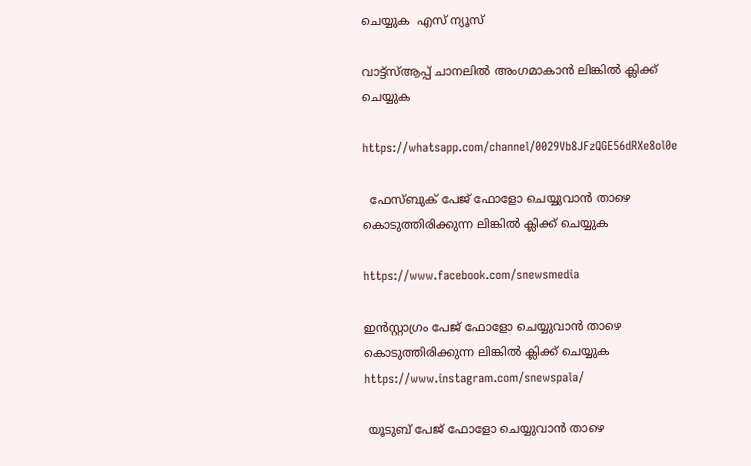ചെയ്യുക  എസ് ന്യൂസ്

വാട്ട്സ്ആപ്പ് ചാനലിൽ അംഗമാകാൻ ലിങ്കിൽ ക്ലിക്ക് ചെയ്യുക

https://whatsapp.com/channel/0029Vb8JFzQGE56dRXe8ol0e

  ഫേസ്ബുക് പേജ് ഫോളോ ചെയ്യുവാൻ താഴെ കൊടുത്തിരിക്കുന്ന ലിങ്കിൽ ക്ലിക്ക് ചെയ്യുക

https://www.facebook.com/snewsmedia

ഇൻസ്റ്റാഗ്രം പേജ് ഫോളോ ചെയ്യുവാൻ താഴെ കൊടുത്തിരിക്കുന്ന ലിങ്കിൽ ക്ലിക്ക് ചെയ്യുക
https://www.instagram.com/snewspala/

 യൂടുബ് പേജ് ഫോളോ ചെയ്യുവാൻ താഴെ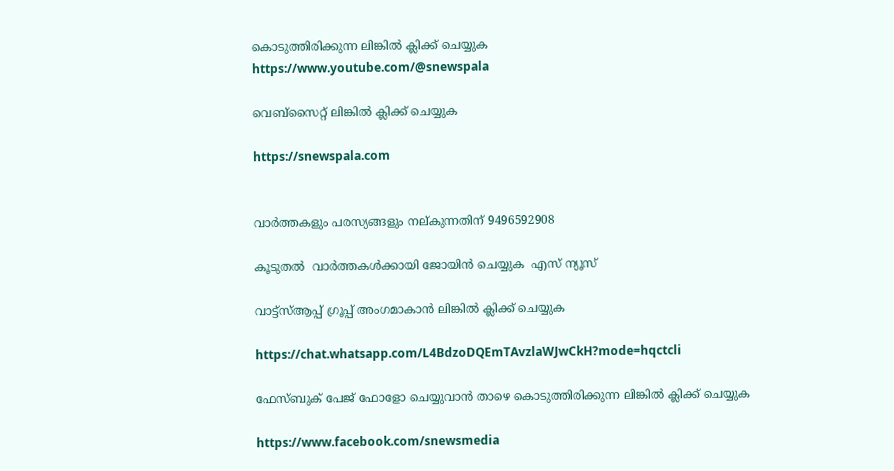കൊടുത്തിരിക്കുന്ന ലിങ്കിൽ ക്ലിക്ക് ചെയ്യുക
https://www.youtube.com/@snewspala

വെബ്സൈറ്റ് ലിങ്കിൽ ക്ലിക്ക് ചെയ്യുക

https://snewspala.com


വാർത്തകളും പരസ്യങ്ങളും നല്കുന്നതിന് 9496592908

കൂടുതൽ  വാർത്തകൾക്കായി ജോയിൻ ചെയ്യുക  എസ് ന്യൂസ്

വാട്ട്സ്ആപ്പ് ഗ്രൂപ്പ് അംഗമാകാൻ ലിങ്കിൽ ക്ലിക്ക് ചെയ്യുക

https://chat.whatsapp.com/L4BdzoDQEmTAvzlaWJwCkH?mode=hqctcli

ഫേസ്ബുക് പേജ് ഫോളോ ചെയ്യുവാൻ താഴെ കൊടുത്തിരിക്കുന്ന ലിങ്കിൽ ക്ലിക്ക് ചെയ്യുക

https://www.facebook.com/snewsmedia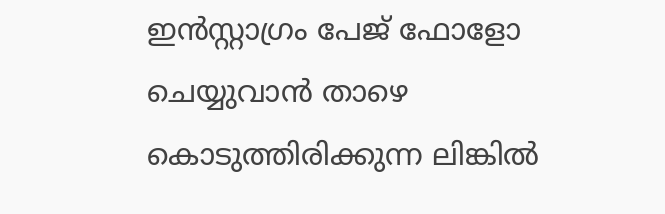ഇൻസ്റ്റാഗ്രം പേജ് ഫോളോ ചെയ്യുവാൻ താഴെ കൊടുത്തിരിക്കുന്ന ലിങ്കിൽ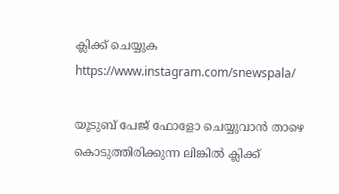ക്ലിക്ക് ചെയ്യുക
https://www.instagram.com/snewspala/

യൂടുബ് പേജ് ഫോളോ ചെയ്യുവാൻ താഴെ കൊടുത്തിരിക്കുന്ന ലിങ്കിൽ ക്ലിക്ക്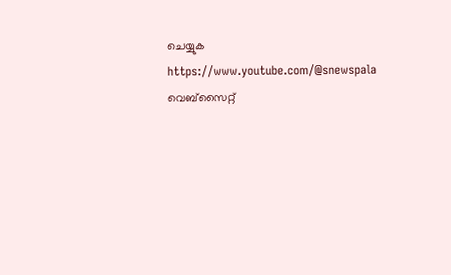ചെയ്യുക
https://www.youtube.com/@snewspala
വെബ്സൈറ്റ്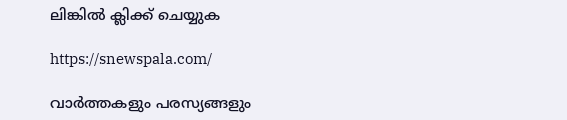ലിങ്കിൽ ക്ലിക്ക് ചെയ്യുക

https://snewspala.com/

വാർത്തകളും പരസ്യങ്ങളും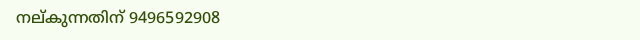നല്കുന്നതിന് 9496592908